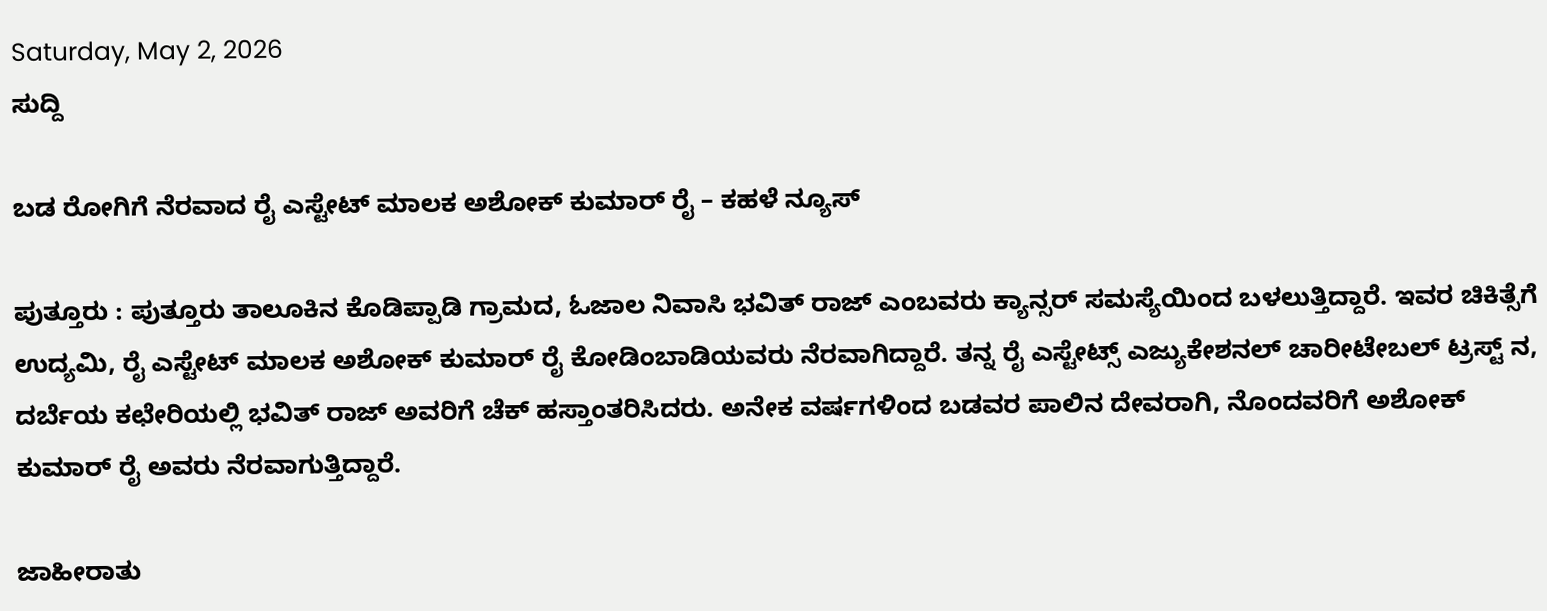Saturday, May 2, 2026
ಸುದ್ದಿ

ಬಡ ರೋಗಿಗೆ ನೆರವಾದ ರೈ ಎಸ್ಟೇಟ್ ಮಾಲಕ ಅಶೋಕ್ ಕುಮಾರ್ ರೈ – ಕಹಳೆ ನ್ಯೂಸ್

ಪುತ್ತೂರು : ಪುತ್ತೂರು ತಾಲೂಕಿನ ಕೊಡಿಪ್ಪಾಡಿ ಗ್ರಾಮದ, ಓಜಾಲ ನಿವಾಸಿ ಭವಿತ್ ರಾಜ್ ಎಂಬವರು ಕ್ಯಾನ್ಸರ್ ಸಮಸ್ಯೆಯಿಂದ ಬಳಲುತ್ತಿದ್ದಾರೆ. ಇವರ ಚಿಕಿತ್ಸೆಗೆ ಉದ್ಯಮಿ, ರೈ ಎಸ್ಟೇಟ್ ಮಾಲಕ ಅಶೋಕ್ ಕುಮಾರ್ ರೈ ಕೋಡಿಂಬಾಡಿಯವರು ನೆರವಾಗಿದ್ದಾರೆ. ತನ್ನ ರೈ ಎಸ್ಟೇಟ್ಸ್ ಎಜ್ಯುಕೇಶನಲ್ ಚಾರೀಟೇಬಲ್ ಟ್ರಸ್ಟ್ ನ, ದರ್ಬೆಯ ಕಛೇರಿಯಲ್ಲಿ ಭವಿತ್ ರಾಜ್ ಅವರಿಗೆ ಚೆಕ್ ಹಸ್ತಾಂತರಿಸಿದರು. ಅನೇಕ ವರ್ಷಗಳಿಂದ ಬಡವರ ಪಾಲಿನ ದೇವರಾಗಿ, ನೊಂದವರಿಗೆ ಅಶೋಕ್ ಕುಮಾರ್ ರೈ ಅವರು ನೆರವಾಗುತ್ತಿದ್ದಾರೆ.

ಜಾಹೀರಾತು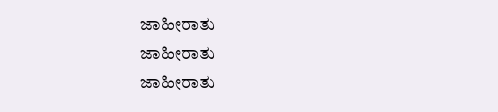ಜಾಹೀರಾತು
ಜಾಹೀರಾತು
ಜಾಹೀರಾತು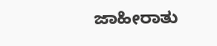ಜಾಹೀರಾತು